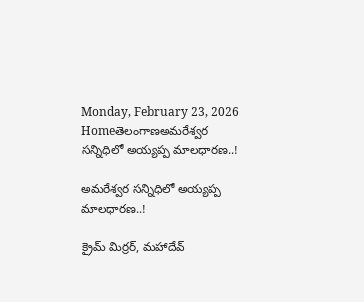Monday, February 23, 2026
Homeతెలంగాణఅమరేశ్వర సన్నిధిలో అయ్యప్ప మాలధారణ..!

అమరేశ్వర సన్నిధిలో అయ్యప్ప మాలధారణ..!

క్రైమ్ మిర్రర్, మహాదేవ్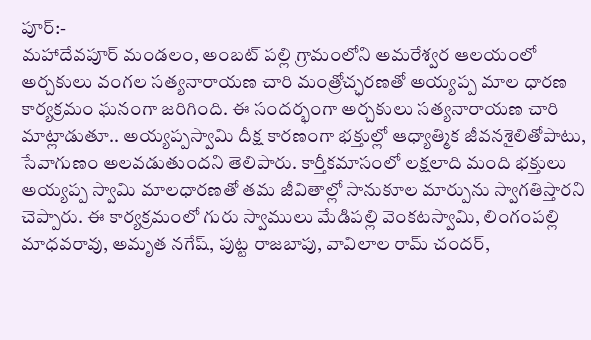పూర్:-
మహాదేవపూర్ మండలం, అంబట్ పల్లి గ్రామంలోని అమరేశ్వర ఆలయంలో అర్చకులు వంగల సత్యనారాయణ చారి మంత్రోచ్ఛరణతో అయ్యప్ప మాల ధారణ కార్యక్రమం ఘనంగా జరిగింది. ఈ సందర్భంగా అర్చకులు సత్యనారాయణ చారి మాట్లాడుతూ.. అయ్యప్పస్వామి దీక్ష కారణంగా భక్తుల్లో ఆధ్యాత్మిక జీవనశైలితోపాటు, సేవాగుణం అలవడుతుందని తెలిపారు. కార్తీకమాసంలో లక్షలాది మంది భక్తులు అయ్యప్ప స్వామి మాలధారణతో తమ జీవితాల్లో సానుకూల మార్పును స్వాగతిస్తారని చెప్పారు. ఈ కార్యక్రమంలో గురు స్వాములు మేడిపల్లి వెంకటస్వామి, లింగంపల్లి మాధవరావు, అమృత నగేష్, పుట్ట రాజబాపు, వావిలాల రామ్ చందర్,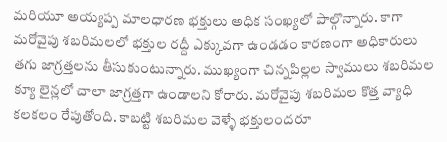మరియూ అయ్యప్ప మాలధారణ భక్తులు అధిక సంఖ్యలో పాల్గొన్నారు. కాగా మరోవైపు శబరిమలలో భక్తుల రద్దీ ఎక్కువగా ఉండడం కారణంగా అధికారులు తగు జాగ్రత్తలను తీసుకుంటున్నారు. ముఖ్యంగా చిన్నపిల్లల స్వాములు శబరిమల క్యూ లైన్లలో చాలా జాగ్రత్తగా ఉండాలని కోరారు. మరోవైపు శబరిమల కొత్త వ్యాధి కలకలం రేపుతోంది. కాబట్టి శబరిమల వెళ్ళే భక్తులందరూ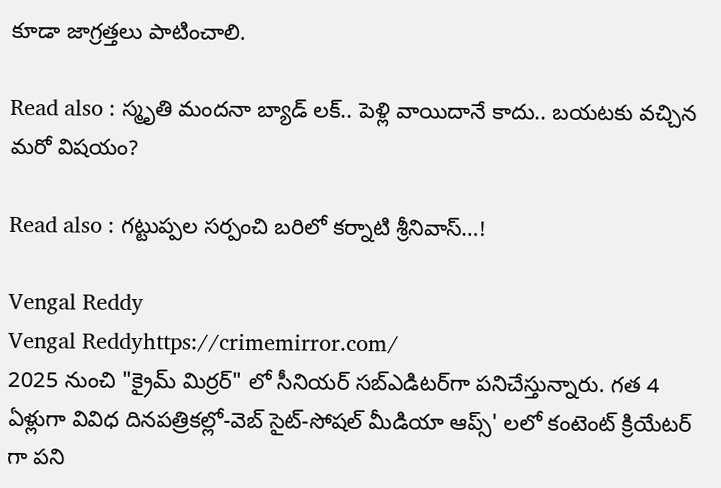కూడా జాగ్రత్తలు పాటించాలి.

Read also : స్మృతి మందనా బ్యాడ్ లక్.. పెళ్లి వాయిదానే కాదు.. బయటకు వచ్చిన మరో విషయం?

Read also : గట్టుప్పల సర్పంచి బరిలో కర్నాటి శ్రీనివాస్…!

Vengal Reddy
Vengal Reddyhttps://crimemirror.com/
2025 నుంచి "క్రైమ్ మిర్రర్" లో సీనియర్ సబ్‌ఎడిటర్‌గా పనిచేస్తున్నారు. గత 4 ఏళ్లుగా వివిధ దినపత్రికల్లో-వెబ్ సైట్-సోషల్ మీడియా ఆప్స్' లలో కంటెంట్ క్రియేటర్ గా పని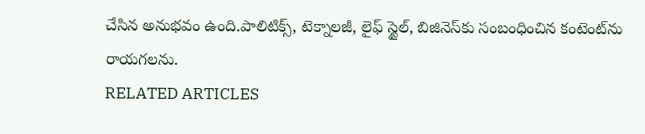చేసిన అనుభవం ఉంది.పాలిటిక్స్‌, టెక్నాలజీ, లైఫ్‌ స్టైల్‌, బిజినెస్‌కు సంబంధించిన కంటెంట్‌ను రాయగలను.
RELATED ARTICLES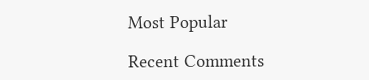Most Popular

Recent Comments